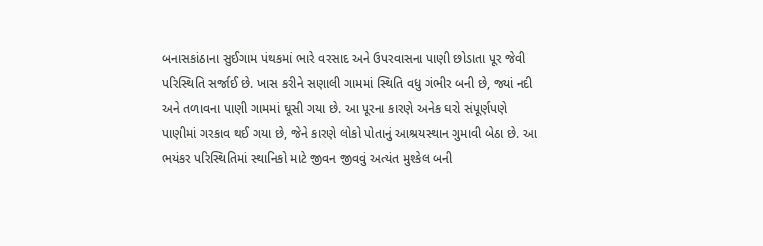બનાસકાંઠાના સુઈગામ પંથકમાં ભારે વરસાદ અને ઉપરવાસના પાણી છોડાતા પૂર જેવી પરિસ્થિતિ સર્જાઈ છે. ખાસ કરીને સણાલી ગામમાં સ્થિતિ વધુ ગંભીર બની છે, જ્યાં નદી અને તળાવના પાણી ગામમાં ઘૂસી ગયા છે. આ પૂરના કારણે અનેક ઘરો સંપૂર્ણપણે પાણીમાં ગરકાવ થઈ ગયા છે, જેને કારણે લોકો પોતાનું આશ્રયસ્થાન ગુમાવી બેઠા છે. આ ભયંકર પરિસ્થિતિમાં સ્થાનિકો માટે જીવન જીવવું અત્યંત મુશ્કેલ બની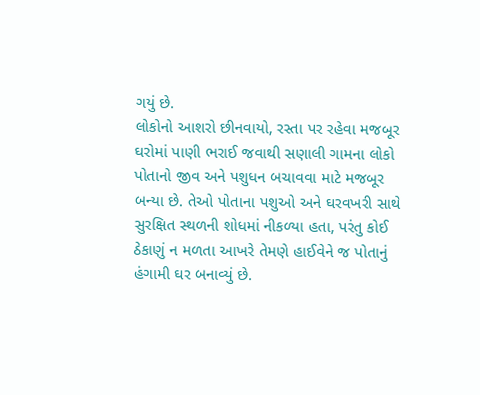ગયું છે.
લોકોનો આશરો છીનવાયો, રસ્તા પર રહેવા મજબૂર
ઘરોમાં પાણી ભરાઈ જવાથી સણાલી ગામના લોકો પોતાનો જીવ અને પશુધન બચાવવા માટે મજબૂર બન્યા છે. તેઓ પોતાના પશુઓ અને ઘરવખરી સાથે સુરક્ષિત સ્થળની શોધમાં નીકળ્યા હતા, પરંતુ કોઈ ઠેકાણું ન મળતા આખરે તેમણે હાઈવેને જ પોતાનું હંગામી ઘર બનાવ્યું છે.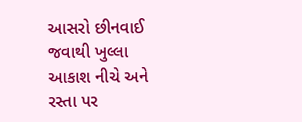આસરો છીનવાઈ જવાથી ખુલ્લા આકાશ નીચે અને રસ્તા પર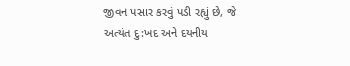જીવન પસાર કરવું પડી રહ્યું છે, જે અત્યંત દુ:ખદ અને દયનીય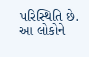પરિસ્થિતિ છે. આ લોકોને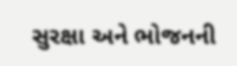સુરક્ષા અને ભોજનની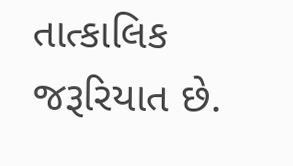તાત્કાલિક જરૂરિયાત છે.